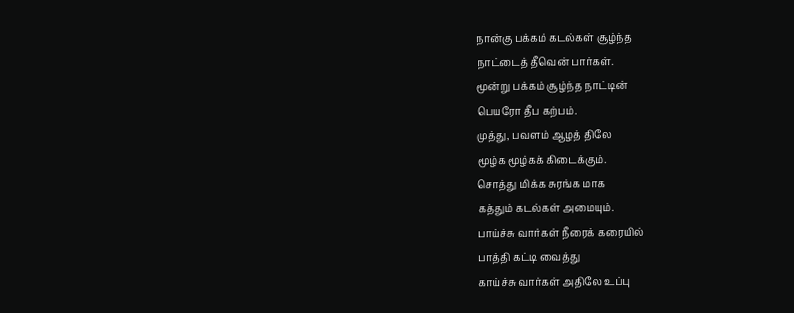நான்கு பக்கம் கடல்கள் சூழ்ந்த
நாட்டைத் தீவென் பார்கள்.
மூன்று பக்கம் சூழ்ந்த நாட்டின்
பெயரோ தீப கற்பம்.
முத்து, பவளம் ஆழத் திலே
மூழ்க மூழ்கக் கிடைக்கும்.
சொத்து மிக்க சுரங்க மாக
கத்தும் கடல்கள் அமையும்.
பாய்ச்சு வார்கள் நீரைக் கரையில்
பாத்தி கட்டி வைத்து
காய்ச்சு வார்கள் அதிலே உப்பு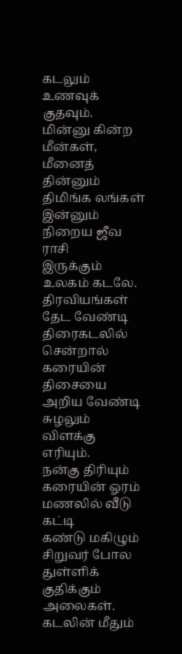கடலும் உணவுக் குதவும்.
மின்னு கின்ற மீன்கள், மீனைத்
தின்னும் திமிங்க லங்கள்
இன்னும் நிறைய ஜீவ ராசி
இருக்கும் உலகம் கடலே.
திரவியங்கள் தேட வேண்டி
திரைகடலில் சென்றால்
கரையின் திசையை அறிய வேண்டி
சுழலும் விளக்கு எரியும்.
நன்கு திரியும் கரையின் ஓரம்
மணலில் வீடு கட்டி
கண்டு மகிழும் சிறுவர் போல
துள்ளிக் குதிக்கும் அலைகள்.
கடலின் மீதும்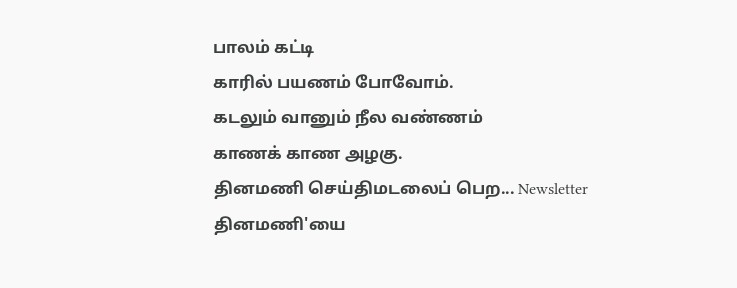பாலம் கட்டி
காரில் பயணம் போவோம்.
கடலும் வானும் நீல வண்ணம்
காணக் காண அழகு.
தினமணி செய்திமடலைப் பெற... Newsletter
தினமணி'யை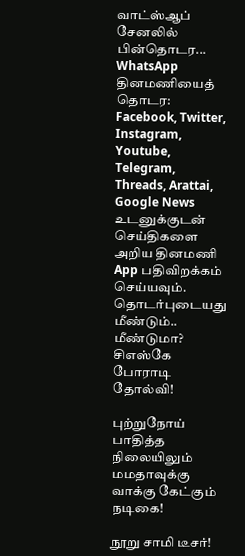வாட்ஸ்ஆப் சேனலில் பின்தொடர... WhatsApp
தினமணியைத் தொடர: Facebook, Twitter, Instagram, Youtube, Telegram, Threads, Arattai, Google News
உடனுக்குடன் செய்திகளை அறிய தினமணி App பதிவிறக்கம் செய்யவும்.
தொடர்புடையது
மீண்டும்.. மீண்டுமா? சிஎஸ்கே போராடி தோல்வி!

புற்றுநோய் பாதித்த நிலையிலும் மமதாவுக்கு வாக்கு கேட்கும் நடிகை!

நூறு சாமி டீசர்!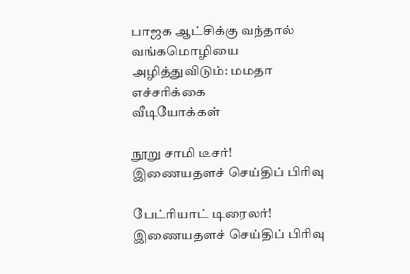பாஜக ஆட்சிக்கு வந்தால் வங்கமொழியை அழித்துவிடும்: மமதா எச்சரிக்கை
வீடியோக்கள்

நூறு சாமி டீசர்!
இணையதளச் செய்திப் பிரிவு

பேட்ரியாட் டிரைலர்!
இணையதளச் செய்திப் பிரிவு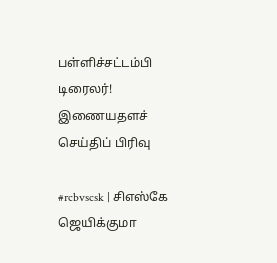பள்ளிச்சட்டம்பி டிரைலர்!
இணையதளச் செய்திப் பிரிவு

#rcbvscsk | சிஎஸ்கே ஜெயிக்குமா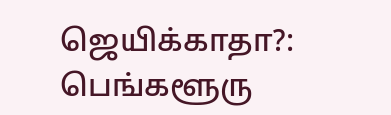ஜெயிக்காதா?: பெங்களூரு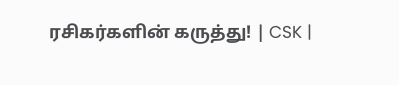ரசிகர்களின் கருத்து! | CSK |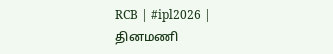RCB | #ipl2026 |
தினமணி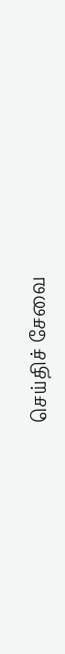செய்திச் சேவை